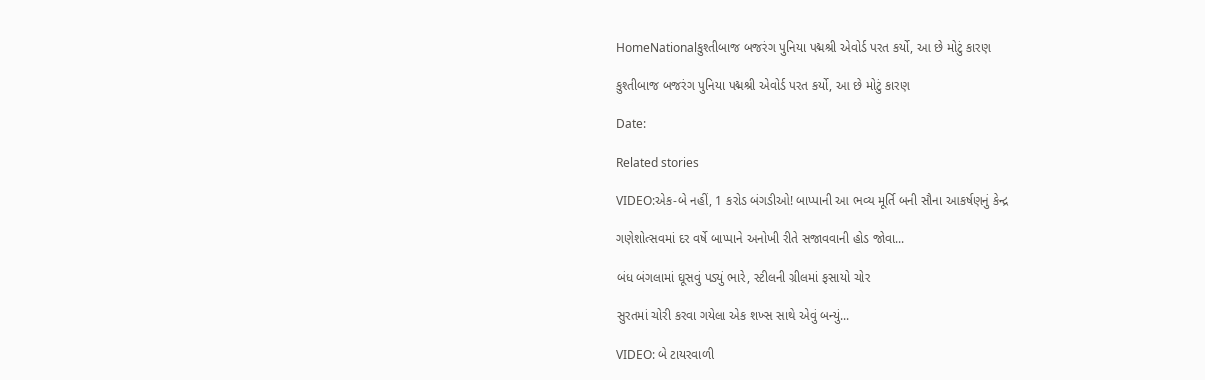HomeNationalકુશ્તીબાજ બજરંગ પુનિયા પદ્મશ્રી એવોર્ડ પરત કર્યો, આ છે મોટું કારણ

કુશ્તીબાજ બજરંગ પુનિયા પદ્મશ્રી એવોર્ડ પરત કર્યો, આ છે મોટું કારણ

Date:

Related stories

VIDEO:એક-બે નહીં, 1 કરોડ બંગડીઓ! બાપ્પાની આ ભવ્ય મૂર્તિ બની સૌના આકર્ષણનું કેન્દ્ર

ગણેશોત્સવમાં દર વર્ષે બાપ્પાને અનોખી રીતે સજાવવાની હોડ જોવા...

બંધ બંગલામાં ઘૂસવું પડ્યું ભારે, સ્ટીલની ગ્રીલમાં ફસાયો ચોર

સુરતમાં ચોરી કરવા ગયેલા એક શખ્સ સાથે એવું બન્યું...

VIDEO: બે ટાયરવાળી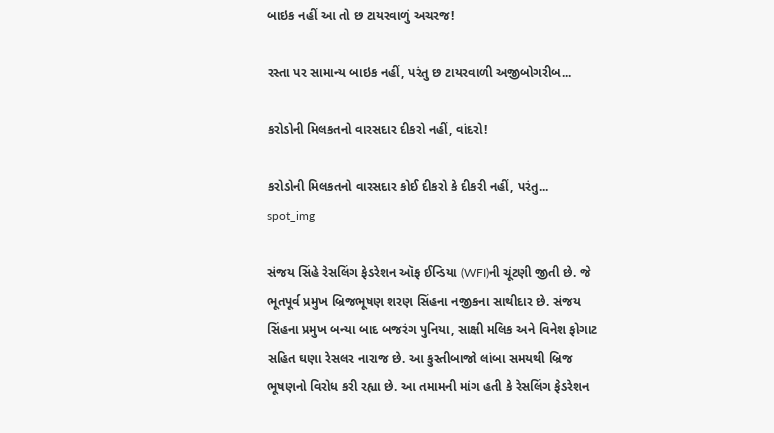બાઇક નહીં આ તો છ ટાયરવાળું અચરજ!

રસ્તા પર સામાન્ય બાઇક નહીં, પરંતુ છ ટાયરવાળી અજીબોગરીબ...

કરોડોની મિલકતનો વારસદાર દીકરો નહીં, વાંદરો!

કરોડોની મિલકતનો વારસદાર કોઈ દીકરો કે દીકરી નહીં, પરંતુ...
spot_img

સંજય સિંહે રેસલિંગ ફેડરેશન ઑફ ઈન્ડિયા (WFI)ની ચૂંટણી જીતી છે. જે ભૂતપૂર્વ પ્રમુખ બ્રિજભૂષણ શરણ સિંહના નજીકના સાથીદાર છે. સંજય સિંહના પ્રમુખ બન્યા બાદ બજરંગ પુનિયા, સાક્ષી મલિક અને વિનેશ ફોગાટ સહિત ઘણા રેસલર નારાજ છે. આ કુસ્તીબાજો લાંબા સમયથી બ્રિજ ભૂષણનો વિરોધ કરી રહ્યા છે. આ તમામની માંગ હતી કે રેસલિંગ ફેડરેશન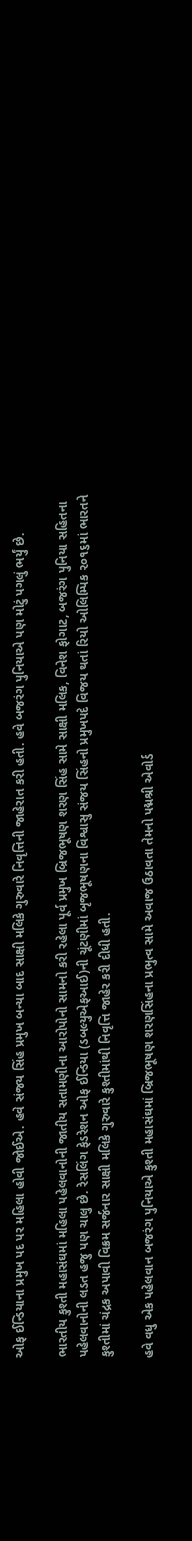ઓફ ઈન્ડિયાના પ્રમુખ પદ પર મહિલા હોવી જોઈએ. હવે સંજય સિંહ પ્રમુખ બન્યા બાદ સાક્ષી મલિકે ગુરુવારે નિવૃત્તિની જાહેરાત કરી હતી. હવે બજરંગ પુનિયાએ પણ મોટું પગલું ભર્યું છે.

ભારતીય કુશ્તી મહાસંઘમાં મહિલા પહેલવાનોની જાતીય સતામણીના આરોપોનો સામનો કરી રહેલા પૂર્વ પ્રમુખ બ્રિજભૂષણ શરણ સિંહ સામે સાક્ષી મલિક, વિનેશ ફોગાટ, બજરંગ પુનિયા સહિતના પહેલવાનોની લડત હજુ પણ ચાલુ છે. રેસલિંગ ફેડરેશન ઓફ ઈન્ડિયા (ડબલ્યુએફઆઈ)ની ચૂંટણીમાં બૃજભૂષણના વિશ્વાસુ સંજય સિંહનો પ્રમુખપદે વિજય થતાં રિયો ઓલિમ્પિક ૨૦૧૬માં ભારતને કુશ્તીમાં ચંદ્રક અપાવી વિક્રમ સર્જનાર સાક્ષી મલિકે ગુરુવારે કુશ્તીમાંથી નિવૃત્તિ જાહેર કરી દીધી હતી.

હવે વધુ એક પહેલવાન બજરંગ પુનિયાએ કુશ્તી મહાસંઘમાં બ્રિજભૂષણ શરણસિંહના પ્રભુત્વ સામે અવાજ ઉઠાવતા તેમનો પદ્મશ્રી એવોર્ડ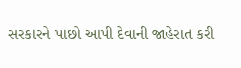સરકારને પાછો આપી દેવાની જાહેરાત કરી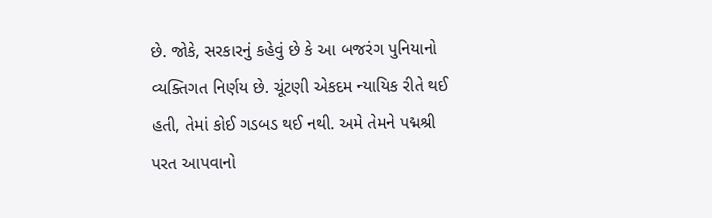છે. જોકે, સરકારનું કહેવું છે કે આ બજરંગ પુનિયાનો વ્યક્તિગત નિર્ણય છે. ચૂંટણી એકદમ ન્યાયિક રીતે થઈ હતી, તેમાં કોઈ ગડબડ થઈ નથી. અમે તેમને પદ્મશ્રી પરત આપવાનો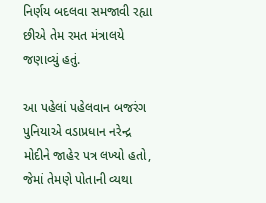નિર્ણય બદલવા સમજાવી રહ્યા છીએ તેમ રમત મંત્રાલયે જણાવ્યું હતું.

આ પહેલાં પહેલવાન બજરંગ પુનિયાએ વડાપ્રધાન નરેન્દ્ર મોદીને જાહેર પત્ર લખ્યો હતો, જેમાં તેમણે પોતાની વ્યથા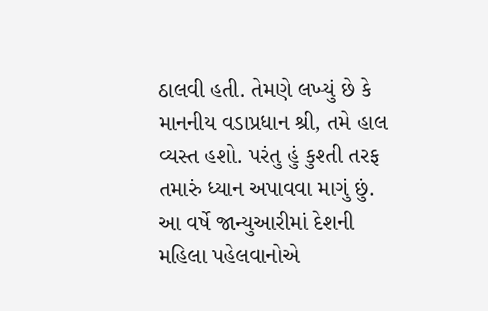ઠાલવી હતી. તેમણે લખ્યું છે કે માનનીય વડાપ્રધાન શ્રી, તમે હાલ વ્યસ્ત હશો. પરંતુ હું કુશ્તી તરફ તમારું ધ્યાન અપાવવા માગું છું. આ વર્ષે જાન્યુઆરીમાં દેશની મહિલા પહેલવાનોએ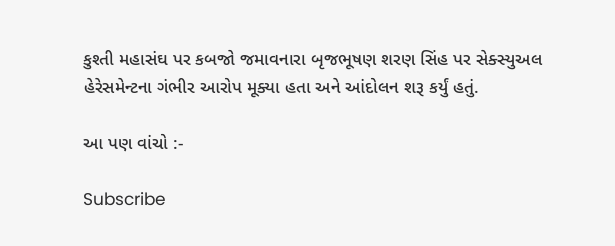કુશ્તી મહાસંઘ પર કબજો જમાવનારા બૃજભૂષણ શરણ સિંહ પર સેક્સ્યુઅલ હેરેસમેન્ટના ગંભીર આરોપ મૂક્યા હતા અને આંદોલન શરૂ કર્યું હતું.

આ પણ વાંચો :-

Subscribe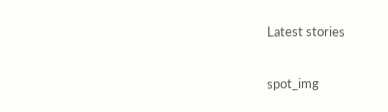Latest stories

spot_img